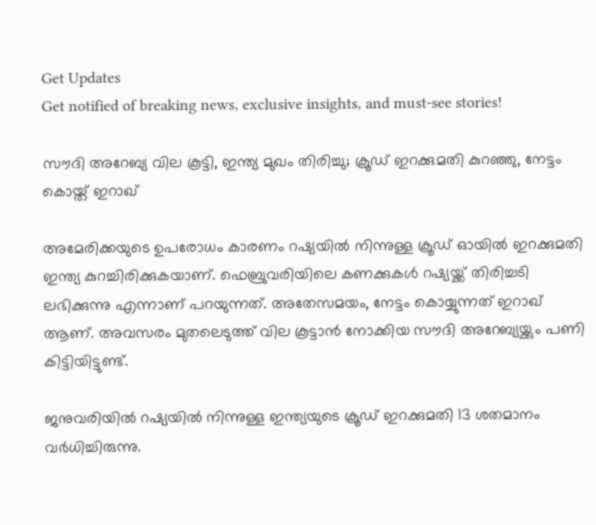Get Updates
Get notified of breaking news, exclusive insights, and must-see stories!

സൗദി അറേബ്യ വില കൂട്ടി, ഇന്ത്യ മുഖം തിരിച്ചു; ക്രൂഡ് ഇറക്കുമതി കുറഞ്ഞു, നേട്ടം കൊയ്ത് ഇറാഖ്‌

അമേരിക്കയുടെ ഉപരോധം കാരണം റഷ്യയില്‍ നിന്നുള്ള ക്രൂഡ് ഓയില്‍ ഇറക്കുമതി ഇന്ത്യ കുറച്ചിരിക്കുകയാണ്. ഫെബ്രുവരിയിലെ കണക്കുകള്‍ റഷ്യയ്ക്ക് തിരിച്ചടി ലഭിക്കുന്നു എന്നാണ് പറയുന്നത്. അതേസമയം, നേട്ടം കൊയ്യുന്നത് ഇറാഖ് ആണ്. അവസരം മുതലെടുത്ത് വില കൂട്ടാന്‍ നോക്കിയ സൗദി അറേബ്യയ്ക്കും പണി കിട്ടിയിട്ടുണ്ട്.

ജനുവരിയില്‍ റഷ്യയില്‍ നിന്നുള്ള ഇന്ത്യയുടെ ക്രൂഡ് ഇറക്കുമതി 13 ശതമാനം വര്‍ധിച്ചിരുന്നു.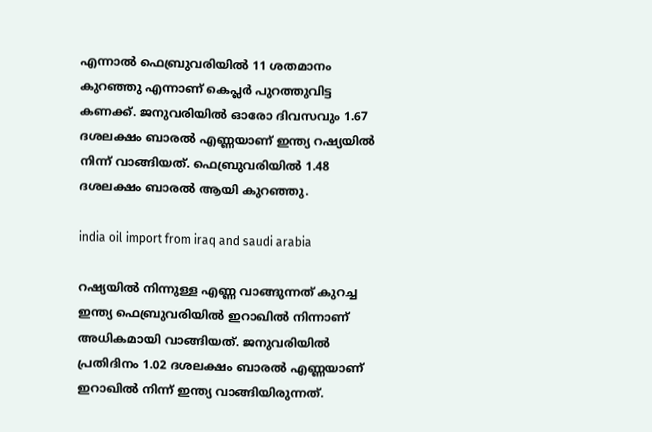എന്നാല്‍ ഫെബ്രുവരിയില്‍ 11 ശതമാനം കുറഞ്ഞു എന്നാണ് കെപ്ലര്‍ പുറത്തുവിട്ട കണക്ക്. ജനുവരിയില്‍ ഓരോ ദിവസവും 1.67 ദശലക്ഷം ബാരല്‍ എണ്ണയാണ് ഇന്ത്യ റഷ്യയില്‍ നിന്ന് വാങ്ങിയത്. ഫെബ്രുവരിയില്‍ 1.48 ദശലക്ഷം ബാരല്‍ ആയി കുറഞ്ഞു.

india oil import from iraq and saudi arabia

റഷ്യയില്‍ നിന്നുള്ള എണ്ണ വാങ്ങുന്നത് കുറച്ച ഇന്ത്യ ഫെബ്രുവരിയില്‍ ഇറാഖില്‍ നിന്നാണ് അധികമായി വാങ്ങിയത്. ജനുവരിയില്‍ പ്രതിദിനം 1.02 ദശലക്ഷം ബാരല്‍ എണ്ണയാണ് ഇറാഖില്‍ നിന്ന് ഇന്ത്യ വാങ്ങിയിരുന്നത്.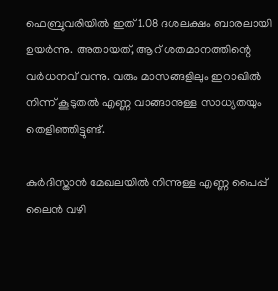ഫെബ്രുവരിയില്‍ ഇത് 1.08 ദശലക്ഷം ബാരലായി ഉയര്‍ന്നു. അതായത്, ആറ് ശതമാനത്തിന്റെ വര്‍ധനവ് വന്നു. വരും മാസങ്ങളിലും ഇറാഖില്‍ നിന്ന് കൂടുതല്‍ എണ്ണ വാങ്ങാനുള്ള സാധ്യതയും തെളിഞ്ഞിട്ടുണ്ട്.

കുര്‍ദിസ്താന്‍ മേഖലയില്‍ നിന്നുള്ള എണ്ണ പൈപ്പ് ലൈന്‍ വഴി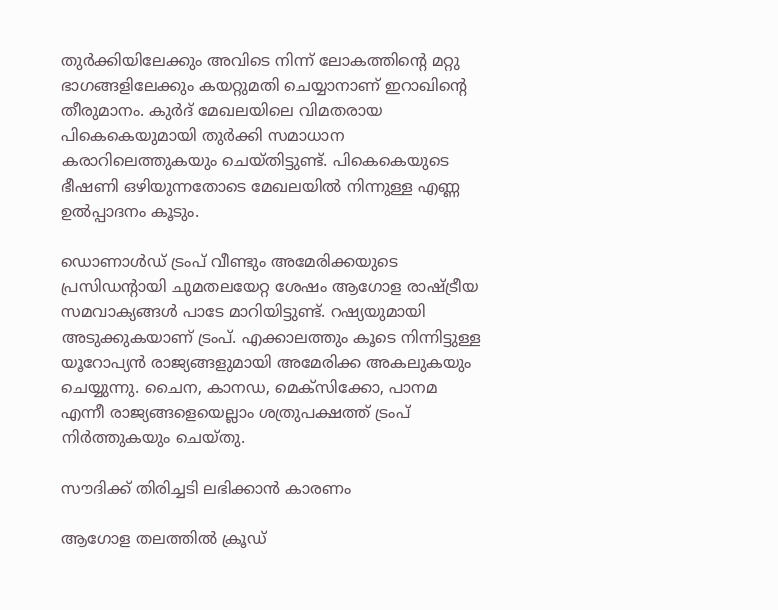തുര്‍ക്കിയിലേക്കും അവിടെ നിന്ന് ലോകത്തിന്റെ മറ്റു ഭാഗങ്ങളിലേക്കും കയറ്റുമതി ചെയ്യാനാണ് ഇറാഖിന്റെ തീരുമാനം. കുര്‍ദ് മേഖലയിലെ വിമതരായ പികെകെയുമായി തുര്‍ക്കി സമാധാന കരാറിലെത്തുകയും ചെയ്തിട്ടുണ്ട്. പികെകെയുടെ ഭീഷണി ഒഴിയുന്നതോടെ മേഖലയില്‍ നിന്നുള്ള എണ്ണ ഉല്‍പ്പാദനം കൂടും.

ഡൊണാള്‍ഡ് ട്രംപ് വീണ്ടും അമേരിക്കയുടെ പ്രസിഡന്റായി ചുമതലയേറ്റ ശേഷം ആഗോള രാഷ്ട്രീയ സമവാക്യങ്ങള്‍ പാടേ മാറിയിട്ടുണ്ട്. റഷ്യയുമായി അടുക്കുകയാണ് ട്രംപ്. എക്കാലത്തും കൂടെ നിന്നിട്ടുള്ള യൂറോപ്യന്‍ രാജ്യങ്ങളുമായി അമേരിക്ക അകലുകയും ചെയ്യുന്നു. ചൈന, കാനഡ, മെക്‌സിക്കോ, പാനമ എന്നീ രാജ്യങ്ങളെയെല്ലാം ശത്രുപക്ഷത്ത് ട്രംപ് നിര്‍ത്തുകയും ചെയ്തു.

സൗദിക്ക് തിരിച്ചടി ലഭിക്കാന്‍ കാരണം

ആഗോള തലത്തില്‍ ക്രൂഡ്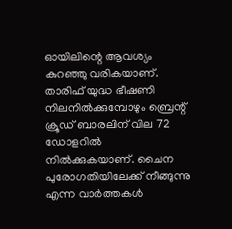ഓയിലിന്റെ ആവശ്യം കുറഞ്ഞു വരികയാണ്. താരിഫ് യുദ്ധ ഭീഷണി നിലനില്‍ക്കുമ്പോഴും ബ്രെന്റ് ക്രൂഡ് ബാരലിന് വില 72 ഡോളറില്‍ നില്‍ക്കുകയാണ്. ചൈന പുരോഗതിയിലേക്ക് നീങ്ങുന്നു എന്ന വാര്‍ത്തകള്‍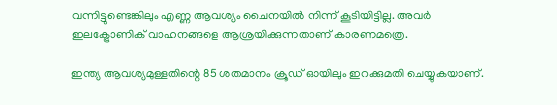വന്നിട്ടുണ്ടെങ്കിലും എണ്ണ ആവശ്യം ചൈനയില്‍ നിന്ന് കൂടിയിട്ടില്ല. അവര്‍ ഇലക്ട്രോണിക് വാഹനങ്ങളെ ആശ്രയിക്കുന്നതാണ് കാരണമത്രെ.

ഇന്ത്യ ആവശ്യമുള്ളതിന്റെ 85 ശതമാനം ക്രൂഡ് ഓയിലും ഇറക്കുമതി ചെയ്യുകയാണ്.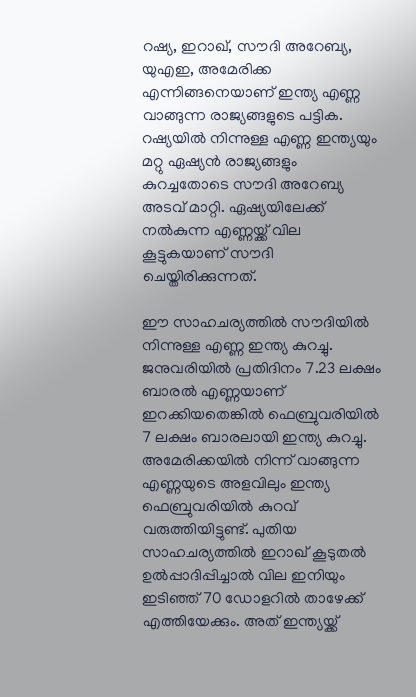റഷ്യ, ഇറാഖ്, സൗദി അറേബ്യ, യുഎഇ, അമേരിക്ക എന്നിങ്ങനെയാണ് ഇന്ത്യ എണ്ണ വാങ്ങുന്ന രാജ്യങ്ങളുടെ പട്ടിക. റഷ്യയില്‍ നിന്നുള്ള എണ്ണ ഇന്ത്യയും മറ്റു ഏഷ്യന്‍ രാജ്യങ്ങളും കുറച്ചതോടെ സൗദി അറേബ്യ അടവ് മാറ്റി. ഏഷ്യയിലേക്ക് നല്‍കുന്ന എണ്ണയ്ക്ക് വില കൂട്ടുകയാണ് സൗദി ചെയ്തിരിക്കുന്നത്.

ഈ സാഹചര്യത്തില്‍ സൗദിയില്‍ നിന്നുള്ള എണ്ണ ഇന്ത്യ കുറച്ചു. ജനുവരിയില്‍ പ്രതിദിനം 7.23 ലക്ഷം ബാരല്‍ എണ്ണയാണ് ഇറക്കിയതെങ്കില്‍ ഫെബ്രുവരിയില്‍ 7 ലക്ഷം ബാരലായി ഇന്ത്യ കുറച്ചു. അമേരിക്കയില്‍ നിന്ന് വാങ്ങുന്ന എണ്ണയുടെ അളവിലും ഇന്ത്യ ഫെബ്രുവരിയില്‍ കുറവ് വരുത്തിയിട്ടുണ്ട്. പുതിയ സാഹചര്യത്തില്‍ ഇറാഖ് കൂടുതല്‍ ഉല്‍പ്പാദിപ്പിച്ചാല്‍ വില ഇനിയും ഇടിഞ്ഞ് 70 ഡോളറില്‍ താഴേക്ക് എത്തിയേക്കും. അത് ഇന്ത്യയ്ക്ക്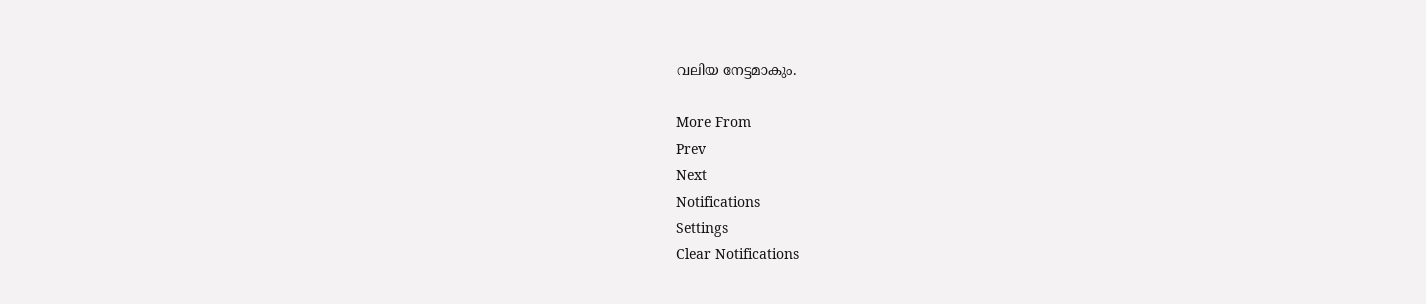വലിയ നേട്ടമാകും.

More From
Prev
Next
Notifications
Settings
Clear Notifications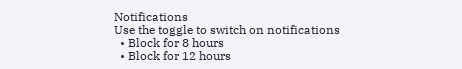Notifications
Use the toggle to switch on notifications
  • Block for 8 hours
  • Block for 12 hours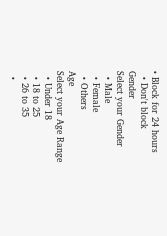• Block for 24 hours
  • Don't block
Gender
Select your Gender
  • Male
  • Female
  • Others
Age
Select your Age Range
  • Under 18
  • 18 to 25
  • 26 to 35
  •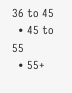36 to 45
  • 45 to 55
  • 55+